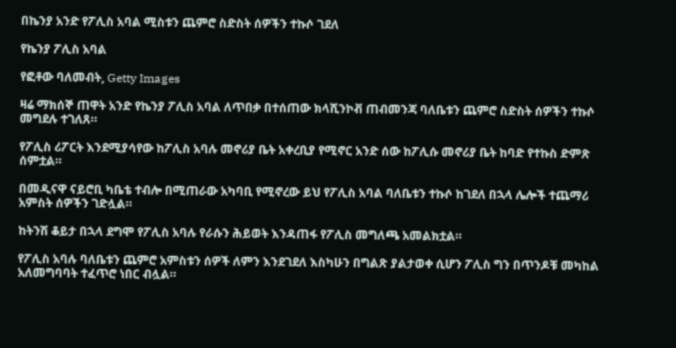በኬንያ አንድ የፖሊስ አባል ሚስቱን ጨምሮ ስድስት ሰዎችን ተኩሶ ገደለ

የኬንያ ፖሊስ አባል

የፎቶው ባለመብት, Getty Images

ዛሬ ማክሰኞ ጠዋት አንድ የኬንያ ፖሊስ አባል ለጥበቃ በተሰጠው ክላሺንኮቭ ጠብመንጃ ባለቤቱን ጨምሮ ስድስት ሰዎችን ተኩሶ መግደሉ ተገለጸ።

የፖሊስ ሪፖርት እንደሚያሳየው ከፖሊስ አባሉ መኖሪያ ቤት አቀረቢያ የሚኖር አንድ ሰው ከፖሊሱ መኖሪያ ቤት ከባድ የተኩስ ድምጽ ሰምቷል።

በመዲናዋ ናይሮቢ ካቤቴ ተብሎ በሚጠራው አካባቢ የሚኖረው ይህ የፖሊስ አባል ባለቤቱን ተኩሶ ከገደለ በኋላ ሌሎች ተጨማሪ አምስት ሰዎችን ገድሏል።

ከትንሽ ቆይታ በኋላ ደግሞ የፖሊስ አባሉ የራሱን ሕይወት እንዳጠፋ የፖሊስ መግለጫ አመልክቷል።

የፖሊስ አባሉ ባለቤቱን ጨምሮ አምስቱን ሰዎች ለምን እንደገደለ እስካሁን በግልጽ ያልታወቀ ሲሆን ፖሊስ ግን በጥንዶቹ መካከል አለመግባባት ተፈጥሮ ነበር ብሏል።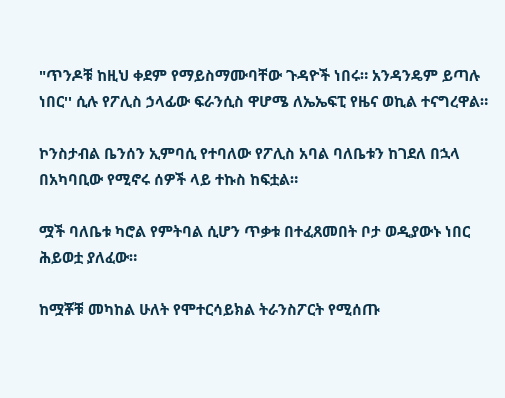"ጥንዶቹ ከዚህ ቀደም የማይስማሙባቸው ጉዳዮች ነበሩ። አንዳንዴም ይጣሉ ነበር'' ሲሉ የፖሊስ ኃላፊው ፍራንሲስ ዋሆሜ ለኤኤፍፒ የዜና ወኪል ተናግረዋል።

ኮንስታብል ቤንሰን ኢምባሲ የተባለው የፖሊስ አባል ባለቤቱን ከገደለ በኋላ በአካባቢው የሚኖሩ ሰዎች ላይ ተኩስ ከፍቷል።

ሟች ባለቤቱ ካሮል የምትባል ሲሆን ጥቃቱ በተፈጸመበት ቦታ ወዲያውኑ ነበር ሕይወቷ ያለፈው።

ከሟቾቹ መካከል ሁለት የሞተርሳይክል ትራንስፖርት የሚሰጡ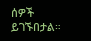ሰዎች ይገኙበታል።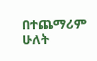በተጨማሪም ሁለት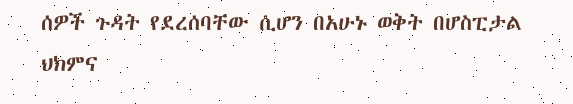ሰዎች ጉዳት የደረሰባቸው ሲሆን በአሁኑ ወቅት በሆስፒታል ህክምና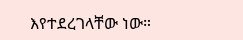እየተደረገላቸው ነው።